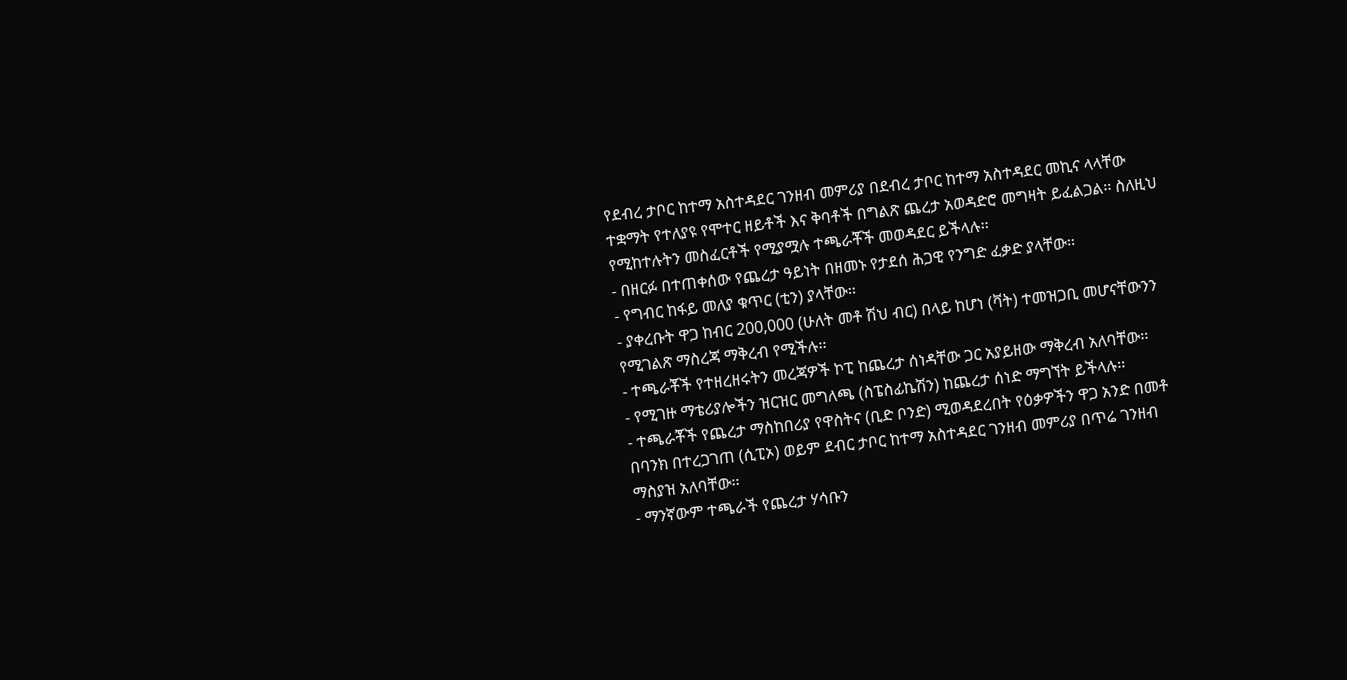የደብረ ታቦር ከተማ አስተዳደር ገንዘብ መምሪያ በደብረ ታቦር ከተማ አስተዳደር መኪና ላላቸው ተቋማት የተለያዩ የሞተር ዘይቶች እና ቅባቶች በግልጽ ጨረታ አወዳድሮ መግዛት ይፈልጋል፡፡ ስለዚህ የሚከተሉትን መስፈርቶች የሚያሟሉ ተጫራቾች መወዳደር ይችላሉ፡፡
- በዘርፉ በተጠቀሰው የጨረታ ዓይነት በዘመኑ የታደሰ ሕጋዊ የንግድ ፈቃድ ያላቸው፡፡
- የግብር ከፋይ መለያ ቁጥር (ቲን) ያላቸው፡፡
- ያቀረቡት ዋጋ ከብር 200,000 (ሁለት መቶ ሽህ ብር) በላይ ከሆነ (ቫት) ተመዝጋቢ መሆናቸውንን የሚገልጽ ማስረጃ ማቅረብ የሚችሉ፡፡
- ተጫራቾች የተዘረዘሩትን መረጃዎች ኮፒ ከጨረታ ሰነዳቸው ጋር አያይዘው ማቅረብ አለባቸው፡፡
- የሚገዙ ማቴሪያሎችን ዝርዝር መግለጫ (ስፔስፊኬሽን) ከጨረታ ሰነድ ማግኘት ይችላሉ፡፡
- ተጫራቾች የጨረታ ማስከበሪያ የዋስትና (ቢድ ቦንድ) ሚወዳደረበት የዕቃዎችን ዋጋ አንድ በመቶ በባንክ በተረጋገጠ (ሲፒኦ) ወይም ደብር ታቦር ከተማ አስተዳደር ገንዘብ መምሪያ በጥሬ ገንዘብ ማስያዝ አለባቸው፡፡
- ማንኛውም ተጫራች የጨረታ ሃሳቡን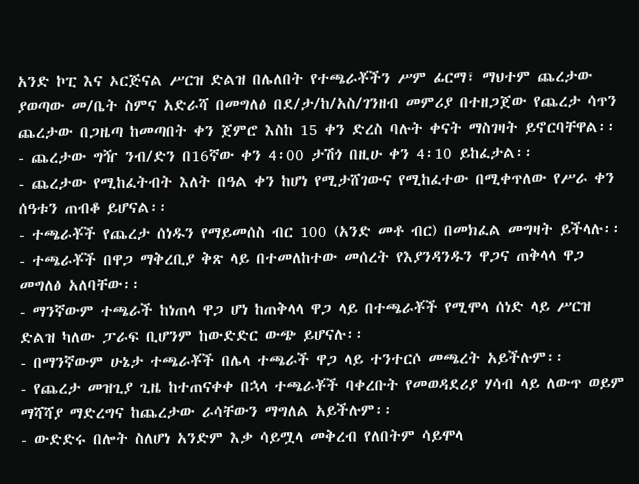አንድ ኮፒ እና ኦርጅናል ሥርዝ ድልዝ በሌለበት የተጫራቾችን ሥም ፊርማ፣ ማህተም ጨረታው ያወጣው መ/ቤት ስምና አድራሻ በመግለፅ በደ/ታ/ከ/አስ/ገንዘብ መምሪያ በተዘጋጀው የጨረታ ሳጥን ጨረታው በጋዜጣ ከመጣበት ቀን ጀምሮ እስከ 15 ቀን ድረስ ባሉት ቀናት ማስገዛት ይኖርባቸዋል፡፡
- ጨረታው ግዥ ንብ/ድን በ16ኛው ቀን 4፡00 ታሽጎ በዚሁ ቀን 4፡10 ይከፈታል፡፡
- ጨረታው የሚከፈትብት እለት በዓል ቀን ከሆነ የሚታሸገውና የሚከፈተው በሚቀጥለው የሥራ ቀን ሰዓቱን ጠብቆ ይሆናል፡፡
- ተጫራቾች የጨረታ ሰነዱን የማይመሰስ ብር 100 (አንድ መቶ ብር) በመክፈል መግዛት ይችላሉ፡፡
- ተጫራቾች በዋጋ ማቅረቢያ ቅጽ ላይ በተመለከተው መሰረት የእያንዳንዱን ዋጋና ጠቅላላ ዋጋ መግለፅ አለባቸው፡፡
- ማንኛውም ተጫራች ከነጠላ ዋጋ ሆነ ከጠቅላላ ዋጋ ላይ በተጫራቾች የሚሞላ ሰነድ ላይ ሥርዝ ድልዝ ካለው ፓራፍ ቢሆንም ከውድድር ውጭ ይሆናሉ፡፡
- በማንኛውም ሁኔታ ተጫራቾች በሌላ ተጫራች ዋጋ ላይ ተንተርሶ መጫረት አይችሉም፡፡
- የጨረታ መዝጊያ ጊዜ ከተጠናቀቀ በኋላ ተጫራቾች ባቀረቡት የመወዳደሪያ ሃሳብ ላይ ለውጥ ወይም ማሻሻያ ማድረግና ከጨረታው ራሳቸውን ማግለል አይችሉም፡፡
- ውድድሩ በሎት ስለሆነ አንድም እቃ ሳይሟላ መቅረብ የለበትም ሳይሞላ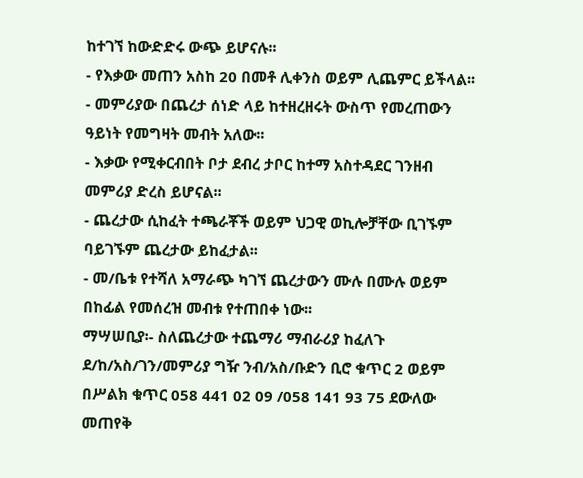ከተገኘ ከውድድሩ ውጭ ይሆናሉ፡፡
- የእቃው መጠን አስከ 20 በመቶ ሊቀንስ ወይም ሊጨምር ይችላል፡፡
- መምሪያው በጨረታ ሰነድ ላይ ከተዘረዘሩት ውስጥ የመረጠውን ዓይነት የመግዛት መብት አለው፡፡
- እቃው የሚቀርብበት ቦታ ደብረ ታቦር ከተማ አስተዳደር ገንዘብ መምሪያ ድረስ ይሆናል፡፡
- ጨረታው ሲከፈት ተጫራቾች ወይም ህጋዊ ወኪሎቻቸው ቢገኙም ባይገኙም ጨረታው ይከፈታል፡፡
- መ/ቤቱ የተሻለ አማራጭ ካገኘ ጨረታውን ሙሉ በሙሉ ወይም በከፊል የመሰረዝ መብቱ የተጠበቀ ነው፡፡
ማሣሠቢያ፡- ስለጨረታው ተጨማሪ ማብራሪያ ከፈለጉ ደ/ከ/አስ/ገን/መምሪያ ግዥ ንብ/አስ/ቡድን ቢሮ ቁጥር 2 ወይም በሥልክ ቁጥር 058 441 02 09 /058 141 93 75 ደውለው መጠየቅ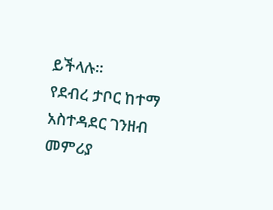ይችላሉ፡፡
የደብረ ታቦር ከተማ አስተዳደር ገንዘብ መምሪያ